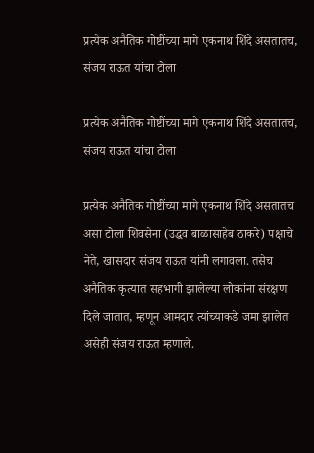प्रत्येक अनैतिक गोष्टींच्या मागे एकनाथ शिंदे असतातच, संजय राऊत यांचा टोला

प्रत्येक अनैतिक गोष्टींच्या मागे एकनाथ शिंदे असतातच, संजय राऊत यांचा टोला

प्रत्येक अनैतिक गोष्टींच्या मागे एकनाथ शिंदे असतातच असा टोला शिवसेना (उद्धव बाळासाहेब ठाकरे) पक्षाचे नेते, खासदार संजय राऊत यांनी लगावला. तसेच अनैतिक कृत्यात सहभागी झालेल्या लोकांना संरक्षण दिले जातात, म्हणून आमदार त्यांच्याकडे जमा झालेत असेही संजय राऊत म्हणाले.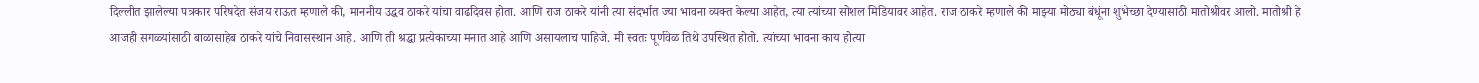दिल्लीत झालेल्या पत्रकार परिषदेत संजय राऊत म्हणाले की, माननीय उद्धव ठाकरे यांचा वाढदिवस होता. आणि राज ठाकरे यांनी त्या संदर्भात ज्या भावना व्यक्त केल्या आहेत, त्या त्यांच्या सोशल मिडियावर आहेत. राज ठाकरे म्हणाले की माझ्या मोठ्या बंधूंना शुभेच्छा देण्यासाठी मातोश्रीवर आलो. मातोश्री हे आजही सगळ्यांसाठी बाळासाहेब ठाकरे यांचे निवासस्थान आहे. आणि ती श्रद्धा प्रत्येकाच्या मनात आहे आणि असायलाच पाहिजे. मी स्वतः पूर्णवेळ तिथे उपस्थित होतो. त्यांच्या भावना काय होत्या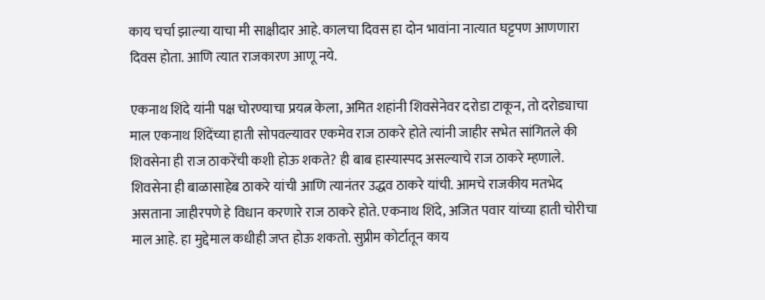काय चर्चा झाल्या याचा मी साक्षीदार आहे. कालचा दिवस हा दोन भावांना नात्यात घट्टपण आणणारा दिवस होता. आणि त्यात राजकारण आणू नये.

एकनाथ शिंदे यांनी पक्ष चोरण्याचा प्रयत्न केला, अमित शहांनी शिवसेनेवर दरोडा टाकून, तो दरोड्याचा माल एकनाथ शिंदेंच्या हाती सोपवल्यावर एकमेव राज ठाकरे होते त्यांनी जाहीर सभेत सांगितले की शिवसेना ही राज ठाकरेंची कशी होऊ शकते? ही बाब हास्यास्पद असल्याचे राज ठाकरे म्हणाले. शिवसेना ही बाळासाहेब ठाकरे यांची आणि त्यानंतर उद्धव ठाकरे यांची. आमचे राजकीय मतभेद असताना जाहीरपणे हे विधान करणारे राज ठाकरे होते. एकनाथ शिंदे, अजित पवार यांच्या हाती चोरीचा माल आहे. हा मुद्देमाल कधीही जप्त होऊ शकतो. सुप्रीम कोर्टातून काय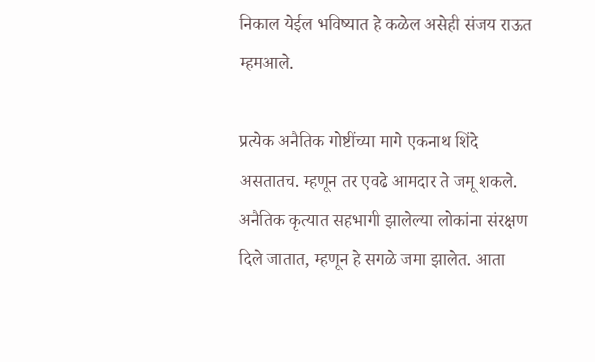निकाल येईल भविष्यात हे कळेल असेही संजय राऊत म्हमआले.

प्रत्येक अनैतिक गोष्टींच्या मागे एकनाथ शिंदे असतातच. म्हणून तर एवढे आमदार ते जमू शकले. अनैतिक कृत्यात सहभागी झालेल्या लोकांना संरक्षण दिले जातात, म्हणून हे सगळे जमा झालेत. आता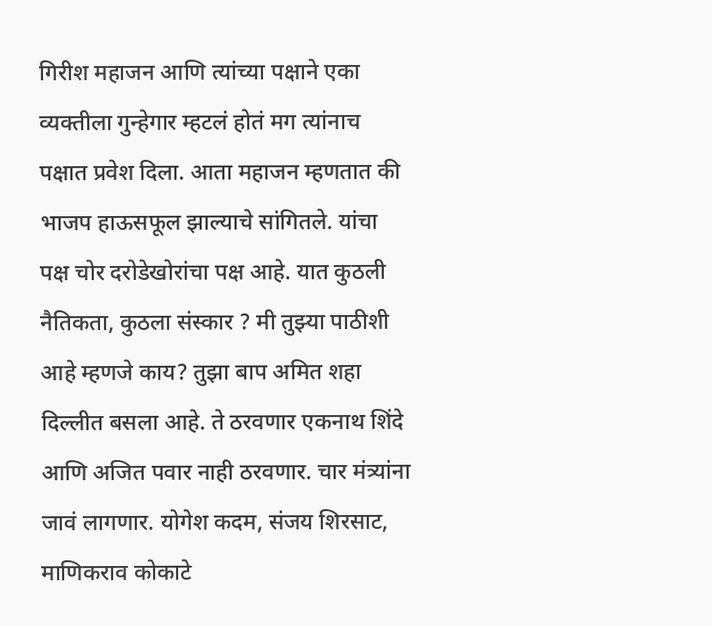गिरीश महाजन आणि त्यांच्या पक्षाने एका व्यक्तीला गुन्हेगार म्हटलं होतं मग त्यांनाच पक्षात प्रवेश दिला. आता महाजन म्हणतात की भाजप हाऊसफूल झाल्याचे सांगितले. यांचा पक्ष चोर दरोडेखोरांचा पक्ष आहे. यात कुठली नैतिकता, कुठला संस्कार ? मी तुझ्या पाठीशी आहे म्हणजे काय? तुझा बाप अमित शहा दिल्लीत बसला आहे. ते ठरवणार एकनाथ शिंदे आणि अजित पवार नाही ठरवणार. चार मंत्र्यांना जावं लागणार. योगेश कदम, संजय शिरसाट, माणिकराव कोकाटे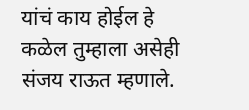यांचं काय होईल हे कळेल तुम्हाला असेही संजय राऊत म्हणाले.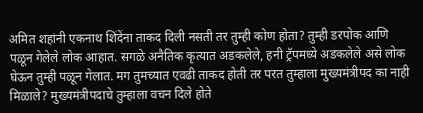अमित शहांनी एकनाथ शिंदेंना ताकद दिली नसती तर तुम्ही कोण होता? तुम्ही डरपोक आणि पळून गेलेले लोक आहात. सगळे अनैतिक कृत्यात अडकलेले, हनी ट्रॅपमध्ये अडकलेले असे लोक घेऊन तुम्ही पळून गेलात. मग तुमच्यात एवढी ताकद होती तर परत तुम्हाला मुख्यमंत्रीपद का नाही मिळाले? मुख्यमंत्रीपदाचे तुम्हाला वचन दिले होते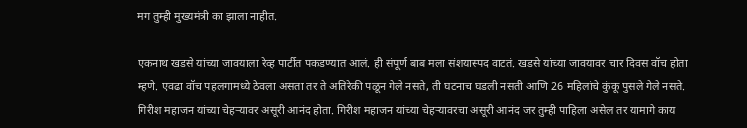मग तुम्ही मुख्यमंत्री का झाला नाहीत.

एकनाथ खडसे यांच्या जावयाला रेव्ह पार्टीत पकडण्यात आलं. ही संपूर्ण बाब मला संशयास्पद वाटतं. खडसे यांच्या जावयावर चार दिवस वॉच होता म्हणे. एवढा वॉच पहलगामध्ये ठेवला असता तर ते अतिरेकी पळून गेले नसते, ती घटनाच घडली नसती आणि 26 महिलांचे कुंकू पुसले गेले नसते. गिरीश महाजन यांच्या चेहऱ्यावर असूरी आनंद होता. गिरीश महाजन यांच्या चेहऱ्यावरचा असूरी आनंद जर तुम्ही पाहिला असेल तर यामागे काय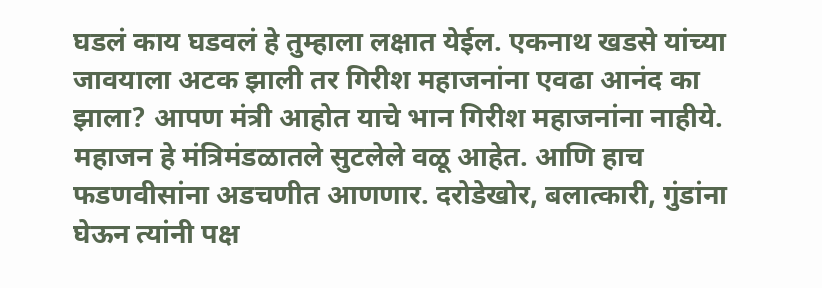घडलं काय घडवलं हे तुम्हाला लक्षात येईल. एकनाथ खडसे यांच्या जावयाला अटक झाली तर गिरीश महाजनांना एवढा आनंद का झाला? आपण मंत्री आहोत याचे भान गिरीश महाजनांना नाहीये. महाजन हे मंत्रिमंडळातले सुटलेले वळू आहेत. आणि हाच फडणवीसांना अडचणीत आणणार. दरोडेखोर, बलात्कारी, गुंडांना घेऊन त्यांनी पक्ष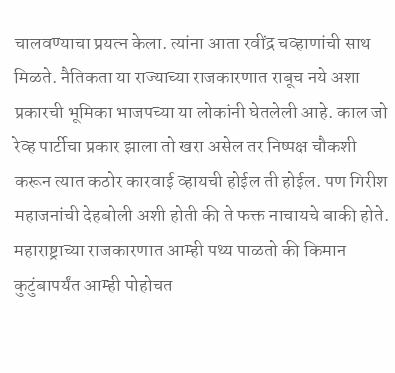चालवण्याचा प्रयत्न केला. त्यांना आता रवींद्र चव्हाणांची साथ मिळते. नैतिकता या राज्याच्या राजकारणात राबूच नये अशा प्रकारची भूमिका भाजपच्या या लोकांनी घेतलेली आहे. काल जो रेव्ह पार्टीचा प्रकार झाला तो खरा असेल तर निष्पक्ष चौकशी करून त्यात कठोर कारवाई व्हायची होईल ती होईल. पण गिरीश महाजनांची देहबोली अशी होती की ते फक्त नाचायचे बाकी होते. महाराष्ट्राच्या राजकारणात आम्ही पथ्य पाळतो की किमान कुटुंबापर्यंत आम्ही पोहोचत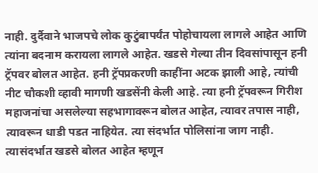नाही. दुर्दैवाने भाजपचे लोक कुटुंबापर्यंत पोहोचायला लागले आहेत आणि त्यांना बदनाम करायला लागले आहेत. खडसे गेल्या तीन दिवसांपासून हनी ट्रॅपवर बोलत आहेत. हनी ट्रॅपप्रकरणी काहींना अटक झाली आहे, त्यांची नीट चौकशी व्हावी मागणी खडसेंनी केली आहे. त्या हनी ट्रॅपवरून गिरीश महाजनांचा असलेल्या सहभागावरून बोलत आहेत, त्यावर तपास नाही, त्यावरून धाडी पडत नाहियेत. त्या संदर्भात पोलिसांना जाग नाही. त्यासंदर्भात खडसे बोलत आहेत म्हणून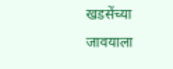खडसेंच्या जावयाला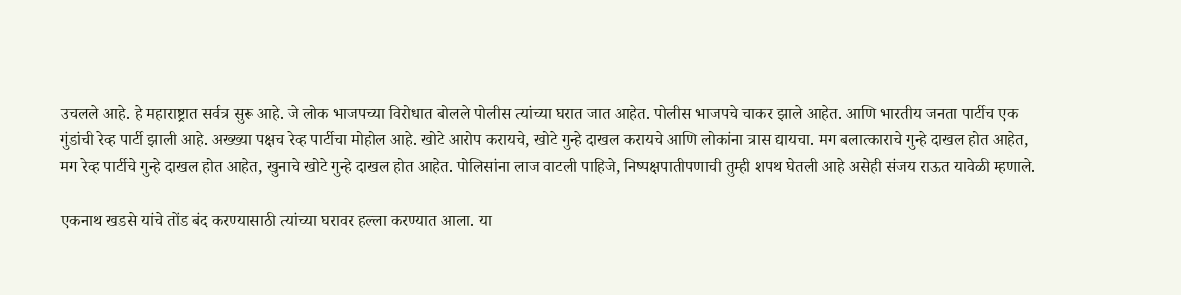उचलले आहे. हे महाराष्ट्रात सर्वत्र सुरू आहे. जे लोक भाजपच्या विरोधात बोलले पोलीस त्यांच्या घरात जात आहेत. पोलीस भाजपचे चाकर झाले आहेत. आणि भारतीय जनता पार्टीच एक गुंडांची रेव्ह पार्टी झाली आहे. अख्ख्या पक्षच रेव्ह पार्टीचा मोहोल आहे. खोटे आरोप करायचे, खोटे गुन्हे दाखल करायचे आणि लोकांना त्रास द्यायचा. मग बलात्काराचे गुन्हे दाखल होत आहेत, मग रेव्ह पार्टीचे गुन्हे दाखल होत आहेत, खुनाचे खोटे गुन्हे दाखल होत आहेत. पोलिसांना लाज वाटली पाहिजे, निष्पक्षपातीपणाची तुम्ही शपथ घेतली आहे असेही संजय राऊत यावेळी म्हणाले.

एकनाथ खडसे यांचे तोंड बंद करण्यासाठी त्यांच्या घरावर हल्ला करण्यात आला. या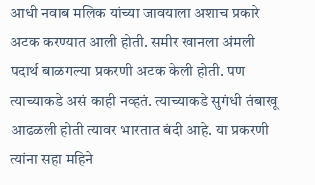आधी नवाब मलिक यांच्या जावयाला अशाच प्रकारे अटक करण्यात आली होती. समीर खानला अंमली पदार्थ बाळगल्या प्रकरणी अटक केली होती. पण त्याच्याकडे असं काही नव्हतं. त्याच्याकडे सुगंधी तंबाखू आढळली होती त्यावर भारतात बंदी आहे. या प्रकरणी त्यांना सहा महिने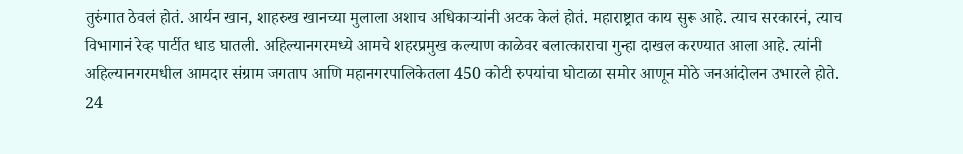तुरुंगात ठेवलं होतं. आर्यन खान, शाहरुख खानच्या मुलाला अशाच अधिकाऱ्यांनी अटक केलं होतं. महाराष्ट्रात काय सुरू आहे. त्याच सरकारनं, त्याच विभागानं रेव्ह पार्टीत धाड घातली. अहिल्यानगरमध्ये आमचे शहरप्रमुख कल्याण काळेवर बलात्काराचा गुन्हा दाखल करण्यात आला आहे. त्यांनी अहिल्यानगरमधील आमदार संग्राम जगताप आणि महानगरपालिकेतला 450 कोटी रुपयांचा घोटाळा समोर आणून मोठे जनआंदोलन उभारले होते. 24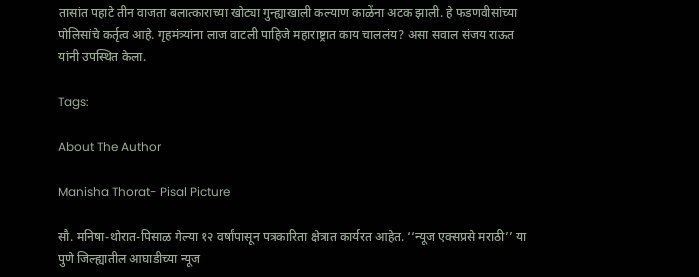तासांत पहाटे तीन वाजता बलात्काराच्या खोट्या गुन्ह्याखाली कल्याण काळेंना अटक झाली. हे फडणवीसांच्या पोलिसांचे कर्तृत्व आहे. गृहमंत्र्यांना लाज वाटली पाहिजे महाराष्ट्रात काय चाललंय? असा सवाल संजय राऊत यांनी उपस्थित केला.

Tags:

About The Author

Manisha Thorat- Pisal Picture

सौ. मनिषा-थोरात-पिसाळ गेल्या १२ वर्षांपासून पत्रकारिता क्षेत्रात कार्यरत आहेत. ‘‘न्यूज एक्सप्रसे मराठी’’ या पुणे जिल्ह्यातील आघाडीच्या न्यूज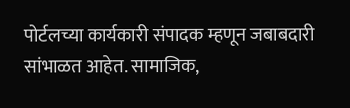पोर्टलच्या कार्यकारी संपादक म्हणून जबाबदारी सांभाळत आहेत. सामाजिक,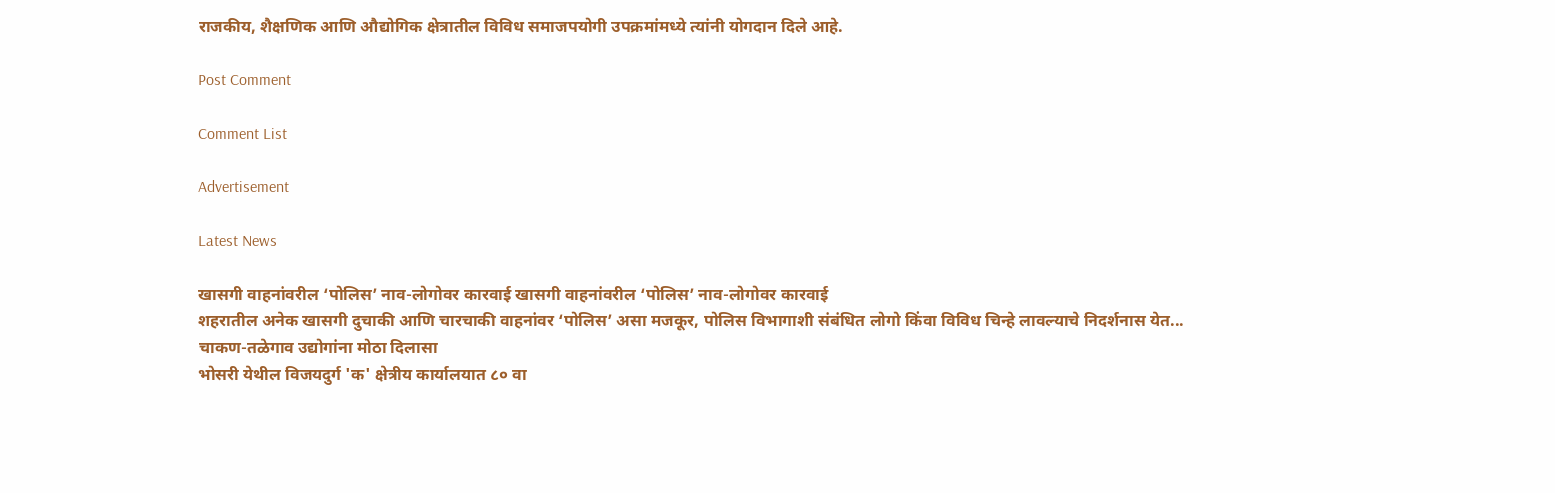राजकीय, शैक्षणिक आणि औद्योगिक क्षेत्रातील विविध समाजपयोगी उपक्रमांमध्ये त्यांनी योगदान दिले आहे.

Post Comment

Comment List

Advertisement

Latest News

खासगी वाहनांवरील ‘पोलिस’ नाव-लोगोवर कारवाई खासगी वाहनांवरील ‘पोलिस’ नाव-लोगोवर कारवाई
शहरातील अनेक खासगी दुचाकी आणि चारचाकी वाहनांवर ‘पोलिस’ असा मजकूर, पोलिस विभागाशी संबंधित लोगो किंवा विविध चिन्हे लावल्याचे निदर्शनास येत...
चाकण-तळेगाव उद्योगांना मोठा दिलासा
भोसरी येथील विजयदुर्ग 'क' क्षेत्रीय कार्यालयात ८० वा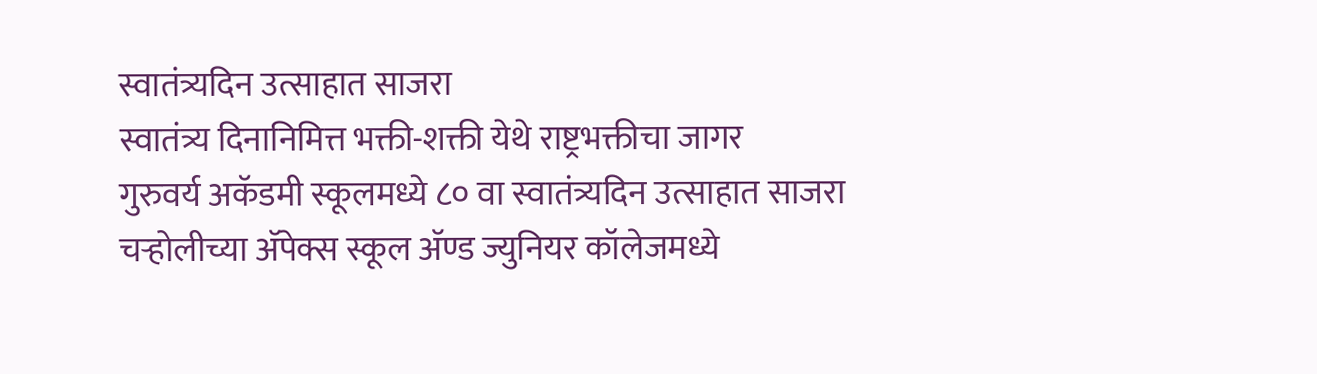स्वातंत्र्यदिन उत्साहात साजरा
स्वातंत्र्य दिनानिमित्त भक्ती-शक्ती येथे राष्ट्रभक्तीचा जागर
गुरुवर्य अकॅडमी स्कूलमध्ये ८० वा स्वातंत्र्यदिन उत्साहात साजरा
चऱ्होलीच्या अ‍ॅपेक्स स्कूल अ‍ॅण्ड ज्युनियर कॉलेजमध्ये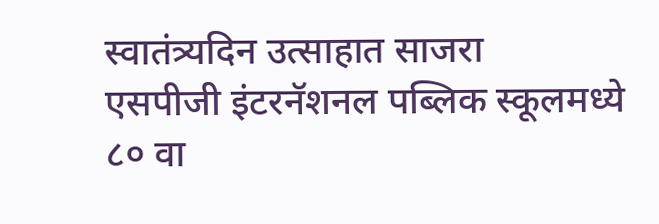स्वातंत्र्यदिन उत्साहात साजरा
एसपीजी इंटरनॅशनल पब्लिक स्कूलमध्ये ८० वा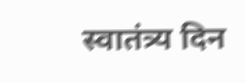स्वातंत्र्य दिन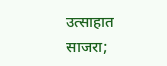उत्साहात साजरा;